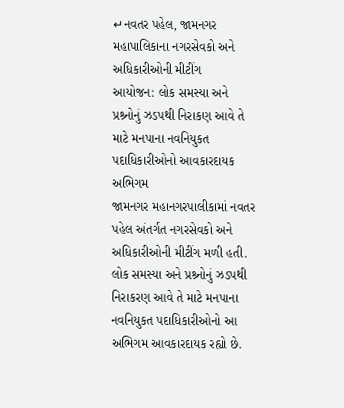↵નવતર પહેલ, જામનગર મહાપાલિકાના નગરસેવકો અને અધિકારીઓની મીટીંગ
આયોજન: લોક સમસ્યા અને પ્રશ્ર્નોનું ઝડપથી નિરાકણ આવે તે માટે મનપાના નવનિયુકત પદાધિકારીઓનો આવકારદાયક અભિગમ
જામનગર મહાનગરપાલીકામાં નવતર પહેલ અંતર્ગત નગરસેવકો અને અધિકારીઓની મીટીંગ મળી હતી. લોક સમસ્યા અને પ્રશ્ર્નોનું ઝડપથી નિરાકરણ આવે તે માટે મનપાના નવનિયુકત પદાધિકારીઓનો આ અભિગમ આવકારદાયક રહ્યો છે.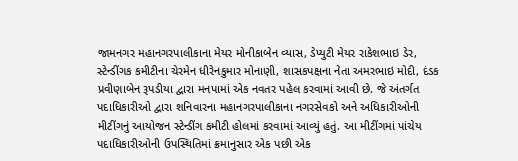જામનગર મહાનગરપાલીકાના મેયર મોનીકાબેન વ્યાસ, ડેપ્યુટી મેયર રાકેશભાઇ ડેર, સ્ટેન્ડીંગક કમીટીના ચેરમેન ધીરેનકુમાર મોનાણી, શાસકપક્ષના નેતા અમરભાઇ મોદી, દંડક પ્રવીણાબેન રૂપડીયા દ્વારા મનપામાં એક નવતર પહેલ કરવામાં આવી છે. જે અંતર્ગત પદાધિકારીઓ દ્વારા શનિવારના મહાનગરપાલીકાના નગરસેવકો અને અધિકારીઓની મીટીંગનું આયોજન સ્ટેન્ડીંગ કમીટી હોલમાં કરવામાં આવ્યું હતું. આ મીટીંગમાં પાંચેય પદાધિકારીઓની ઉપસ્થિતિમાં ક્રમાનુસાર એક પછી એક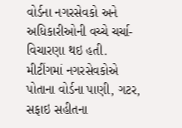વોર્ડના નગરસેવકો અને અધિકારીઓની વચ્ચે ચર્ચા-વિચારણા થઇ હતી. મીટીંગમાં નગરસેવકોએ પોતાના વોર્ડના પાણી, ગટર, સફાઇ સહીતના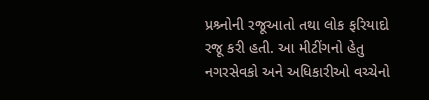પ્રશ્ર્નોની રજૂઆતો તથા લોક ફરિયાદો રજૂ કરી હતી. આ મીટીંગનો હેતુ નગરસેવકો અને અધિકારીઓ વચ્ચેનો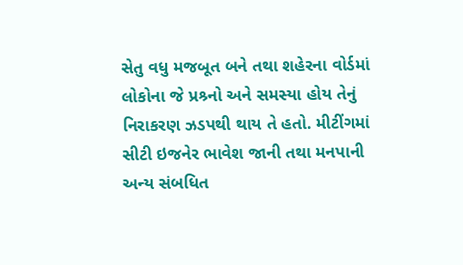સેતુ વધુ મજબૂત બને તથા શહેરના વોર્ડમાં લોકોના જે પ્રશ્ર્નો અને સમસ્યા હોય તેનું નિરાકરણ ઝડપથી થાય તે હતો. મીટીંગમાં સીટી ઇજનેર ભાવેશ જાની તથા મનપાની અન્ય સંબધિત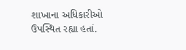શાખાના અધિકારીઓ ઉપસ્થિત રહ્યા હતાં.